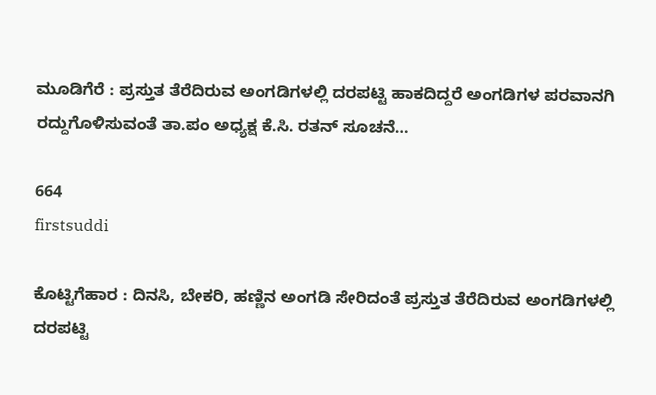ಮೂಡಿಗೆರೆ : ಪ್ರಸ್ತುತ ತೆರೆದಿರುವ ಅಂಗಡಿಗಳಲ್ಲಿ ದರಪಟ್ಟಿ ಹಾಕದಿದ್ದರೆ ಅಂಗಡಿಗಳ ಪರವಾನಗಿ ರದ್ದುಗೊಳಿಸುವಂತೆ ತಾ.ಪಂ ಅಧ್ಯಕ್ಷ ಕೆ.ಸಿ. ರತನ್ ಸೂಚನೆ…

664
firstsuddi

ಕೊಟ್ಟಿಗೆಹಾರ : ದಿನಸಿ, ಬೇಕರಿ, ಹಣ್ಣಿನ ಅಂಗಡಿ ಸೇರಿದಂತೆ ಪ್ರಸ್ತುತ ತೆರೆದಿರುವ ಅಂಗಡಿಗಳಲ್ಲಿ ದರಪಟ್ಟಿ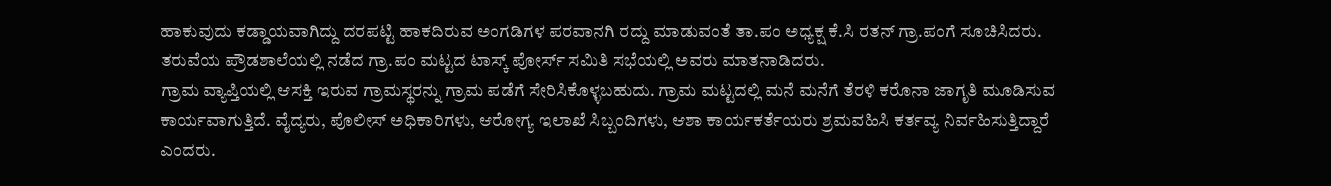ಹಾಕುವುದು ಕಡ್ಡಾಯವಾಗಿದ್ದು ದರಪಟ್ಟಿ ಹಾಕದಿರುವ ಅಂಗಡಿಗಳ ಪರವಾನಗಿ ರದ್ದು ಮಾಡುವಂತೆ ತಾ.ಪಂ ಅಧ್ಯಕ್ಷ ಕೆ.ಸಿ ರತನ್ ಗ್ರಾ.ಪಂಗೆ ಸೂಚಿಸಿದರು.
ತರುವೆಯ ಪ್ರೌಡಶಾಲೆಯಲ್ಲಿ ನಡೆದ ಗ್ರಾ.ಪಂ ಮಟ್ಟದ ಟಾಸ್ಕ್ ಪೋರ್ಸ್ ಸಮಿತಿ ಸಭೆಯಲ್ಲಿ ಅವರು ಮಾತನಾಡಿದರು.
ಗ್ರಾಮ ವ್ಯಾಪ್ತಿಯಲ್ಲಿ ಆಸಕ್ತಿ ಇರುವ ಗ್ರಾಮಸ್ಥರನ್ನು ಗ್ರಾಮ ಪಡೆಗೆ ಸೇರಿಸಿಕೊಳ್ಳಬಹುದು. ಗ್ರಾಮ ಮಟ್ಟದಲ್ಲಿ ಮನೆ ಮನೆಗೆ ತೆರಳಿ ಕರೊನಾ ಜಾಗೃತಿ ಮೂಡಿಸುವ ಕಾರ್ಯವಾಗುತ್ತಿದೆ. ವೈದ್ಯರು, ಪೊಲೀಸ್ ಅಧಿಕಾರಿಗಳು, ಆರೋಗ್ಯ ಇಲಾಖೆ ಸಿಬ್ಬಂದಿಗಳು, ಆಶಾ ಕಾರ್ಯಕರ್ತೆಯರು ಶ್ರಮವಹಿಸಿ ಕರ್ತವ್ಯ ನಿರ್ವಹಿಸುತ್ತಿದ್ದಾರೆ ಎಂದರು.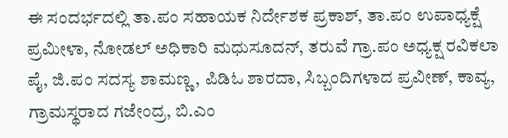ಈ ಸಂದರ್ಭದಲ್ಲಿ ತಾ.ಪಂ ಸಹಾಯಕ ನಿರ್ದೇಶಕ ಪ್ರಕಾಶ್, ತಾ.ಪಂ ಉಪಾಧ್ಯಕ್ಷೆ ಪ್ರಮೀಳಾ, ನೋಡಲ್ ಅಧಿಕಾರಿ ಮಧುಸೂದನ್, ತರುವೆ ಗ್ರಾ.ಪಂ ಅಧ್ಯಕ್ಷ ರವಿಕಲಾ ಪೈ, ಜಿ.ಪಂ ಸದಸ್ಯ ಶಾಮಣ್ಣ, ಪಿಡಿಓ ಶಾರದಾ, ಸಿಬ್ಬಂದಿಗಳಾದ ಪ್ರವೀಣ್, ಕಾವ್ಯ, ಗ್ರಾಮಸ್ಥರಾದ ಗಜೇಂದ್ರ, ಬಿ.ಎಂ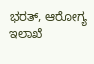ಭರತ್, ಆರೋಗ್ಯ ಇಲಾಖೆ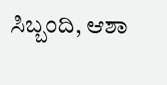ಸಿಬ್ಬಂದಿ, ಆಶಾ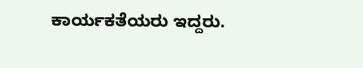ಕಾರ್ಯಕತೆಯರು ಇದ್ದರು.